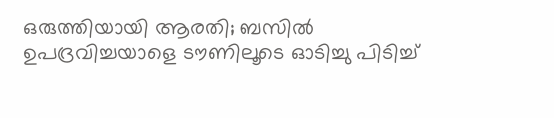ഒരുത്തിയായി ആരതി; ബസില്‍ ഉപദ്രവിച്ചയാളെ ടൗണിലൂടെ ഓടിച്ചു പിടിച്ച്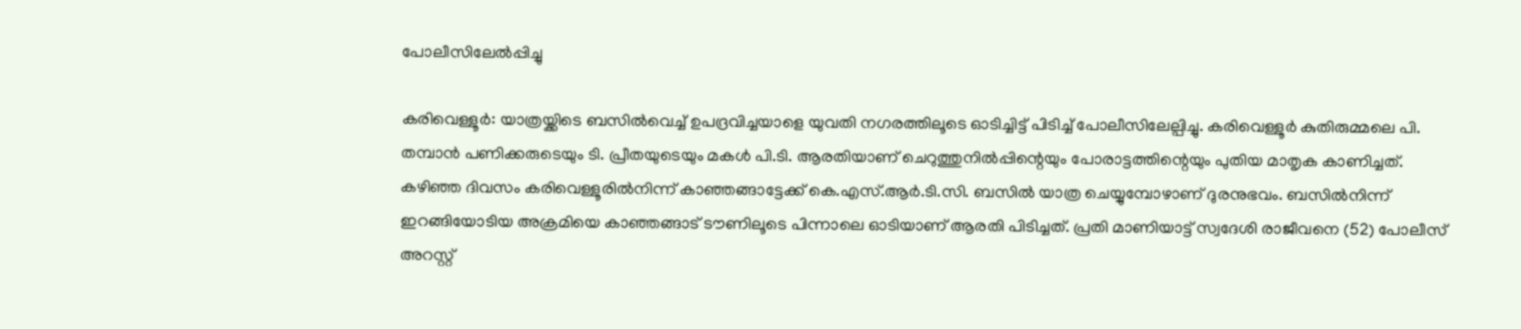പോലീസിലേല്‍പ്പിച്ചു

കരിവെള്ളൂര്‍: യാത്രയ്ക്കിടെ ബസില്‍വെച്ച് ഉപദ്രവിച്ചയാളെ യുവതി നഗരത്തിലൂടെ ഓടിച്ചിട്ട് പിടിച്ച് പോലീസിലേല്പിച്ചു. കരിവെള്ളൂര്‍ കുതിരുമ്മലെ പി. തമ്പാന്‍ പണിക്കരുടെയും ടി. പ്രീതയുടെയും മകള്‍ പി.ടി. ആരതിയാണ് ചെറുത്തുനില്‍പ്പിന്റെയും പോരാട്ടത്തിന്റെയും പുതിയ മാതൃക കാണിച്ചത്. കഴിഞ്ഞ ദിവസം കരിവെള്ളൂരില്‍നിന്ന് കാഞ്ഞങ്ങാട്ടേക്ക് കെ.എസ്.ആര്‍.ടി.സി. ബസില്‍ യാത്ര ചെയ്യുമ്പോഴാണ് ദുരനുഭവം. ബസില്‍നിന്ന് ഇറങ്ങിയോടിയ അക്രമിയെ കാഞ്ഞങ്ങാട് ടൗണിലൂടെ പിന്നാലെ ഓടിയാണ് ആരതി പിടിച്ചത്. പ്രതി മാണിയാട്ട് സ്വദേശി രാജീവനെ (52) പോലീസ് അറസ്റ്റ്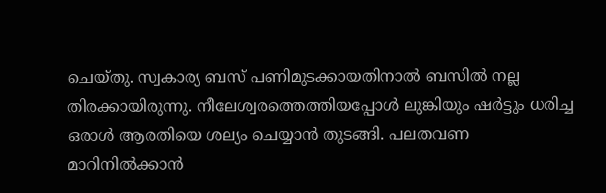ചെയ്തു. സ്വകാര്യ ബസ് പണിമുടക്കായതിനാല്‍ ബസില്‍ നല്ല തിരക്കായിരുന്നു. നീലേശ്വരത്തെത്തിയപ്പോള്‍ ലുങ്കിയും ഷര്‍ട്ടും ധരിച്ച ഒരാള്‍ ആരതിയെ ശല്യം ചെയ്യാന്‍ തുടങ്ങി. പലതവണ മാറിനില്‍ക്കാന്‍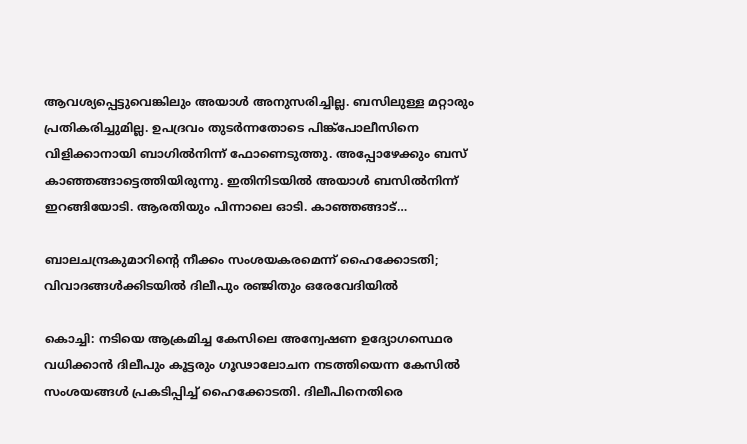ആവശ്യപ്പെട്ടുവെങ്കിലും അയാള്‍ അനുസരിച്ചില്ല. ബസിലുള്ള മറ്റാരും പ്രതികരിച്ചുമില്ല. ഉപദ്രവം തുടര്‍ന്നതോടെ പിങ്ക്പോലീസിനെ വിളിക്കാനായി ബാഗില്‍നിന്ന് ഫോണെടുത്തു. അപ്പോഴേക്കും ബസ് കാഞ്ഞങ്ങാട്ടെത്തിയിരുന്നു. ഇതിനിടയില്‍ അയാള്‍ ബസില്‍നിന്ന് ഇറങ്ങിയോടി. ആരതിയും പിന്നാലെ ഓടി. കാഞ്ഞങ്ങാട്…

ബാലചന്ദ്രകുമാറിന്റെ നീക്കം സംശയകരമെന്ന് ഹൈക്കോടതി; വിവാദങ്ങള്‍ക്കിടയില്‍ ദിലീപും രഞ്ജിതും ഒരേവേദിയില്‍

കൊച്ചി: നടിയെ ആക്രമിച്ച കേസിലെ അന്വേഷണ ഉദ്യോഗസ്ഥെര വധിക്കാന്‍ ദിലീപും കൂട്ടരും ഗൂഢാലോചന നടത്തിയെന്ന കേസില്‍ സംശയങ്ങള്‍ പ്രകടിപ്പിച്ച് ഹൈക്കോടതി. ദിലീപിനെതിരെ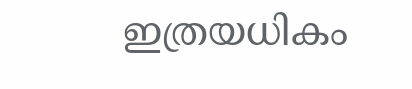ഇത്രയധികം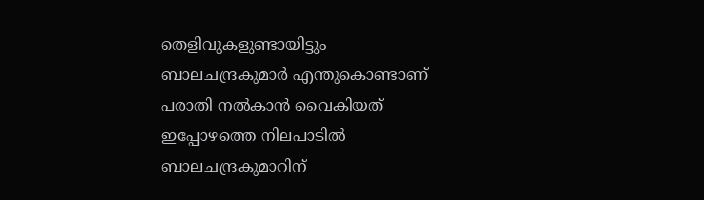തെളിവുകളുണ്ടായിട്ടും ബാലചന്ദ്രകുമാര്‍ എന്തുകൊണ്ടാണ് പരാതി നല്‍കാന്‍ വൈകിയത് ഇപ്പോഴത്തെ നിലപാടില്‍ ബാലചന്ദ്രകുമാറിന്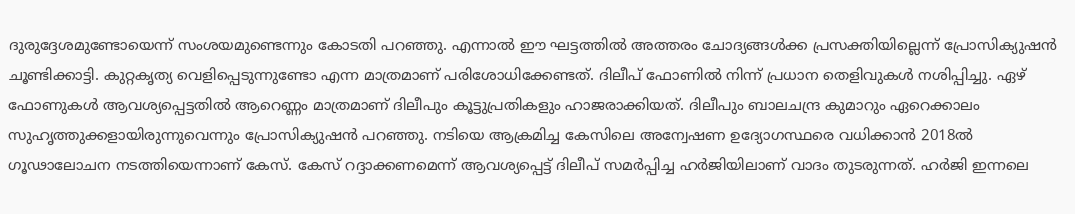ദുരുദ്ദേശമുണ്ടോയെന്ന് സംശയമുണ്ടെന്നും കോടതി പറഞ്ഞു. എന്നാല്‍ ഈ ഘട്ടത്തില്‍ അത്തരം ചോദ്യങ്ങള്‍ക്ക പ്രസക്തിയില്ലെന്ന് പ്രോസിക്യുഷന്‍ ചൂണ്ടിക്കാട്ടി. കുറ്റകൃത്യ വെളിപ്പെടുന്നുണ്ടോ എന്ന മാത്രമാണ് പരിശോധിക്കേണ്ടത്. ദിലീപ് ഫോണില്‍ നിന്ന് പ്രധാന തെളിവുകള്‍ നശിപ്പിച്ചു. ഏഴ് ഫോണുകള്‍ ആവശ്യപ്പെട്ടതില്‍ ആറെണ്ണം മാത്രമാണ് ദിലീപും കൂട്ടുപ്രതികളും ഹാജരാക്കിയത്. ദിലീപും ബാലചന്ദ്ര കുമാറും ഏറെക്കാലം സുഹൃത്തുക്കളായിരുന്നുവെന്നും പ്രോസിക്യുഷന്‍ പറഞ്ഞു. നടിയെ ആക്രമിച്ച കേസിലെ അന്വേഷണ ഉദ്യോഗസ്ഥരെ വധിക്കാന്‍ 2018ല്‍ ഗൂഢാലോചന നടത്തിയെന്നാണ് കേസ്. കേസ് റദ്ദാക്കണമെന്ന് ആവശ്യപ്പെട്ട് ദിലീപ് സമര്‍പ്പിച്ച ഹര്‍ജിയിലാണ് വാദം തുടരുന്നത്. ഹര്‍ജി ഇന്നലെ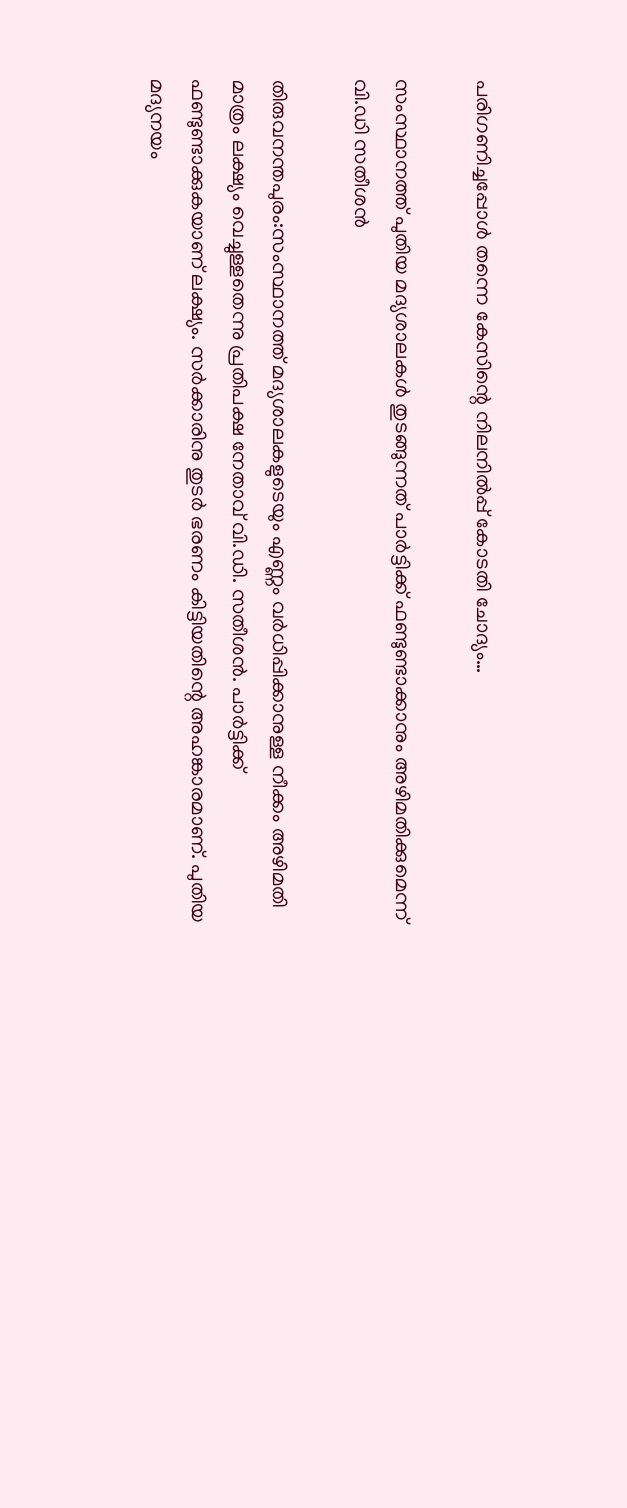പരിഗണിച്ചപ്പോള്‍ തന്നെ കേസിന്റെ നിലനില്‍പ്പ് കോടതി ചോദ്യം…

സംസ്ഥാനത്ത് പുതിയ മദ്യശാലകള്‍ തുടങ്ങുന്നത് പാര്‍ട്ടിക്ക് ഫണ്ടുണ്ടാക്കാനും അഴിമതിക്കുമെന്ന് വി.ഡി സതീശന്‍

തിരുവനന്തപുരം:സംസ്ഥാനത്ത് മദ്യശാലകളുടെയും എണ്ണം വര്‍ധിപ്പിക്കാനുള്ള നീക്കം അഴിമതി മാത്രം ലക്ഷ്യം വെച്ചുള്ളതെന്നു പ്രതിപക്ഷ നേതാവ് വി.ഡി. സതീശന്‍. പാര്‍ട്ടിക്ക് ഫണ്ടുണ്ടാക്കുകയാണ് ലക്ഷ്യം. സര്‍ക്കാരിനു തുടര്‍ ഭരണം കിട്ടിയതിന്റെ അഹങ്കാരമാണ്. പുതിയ മദ്യനയം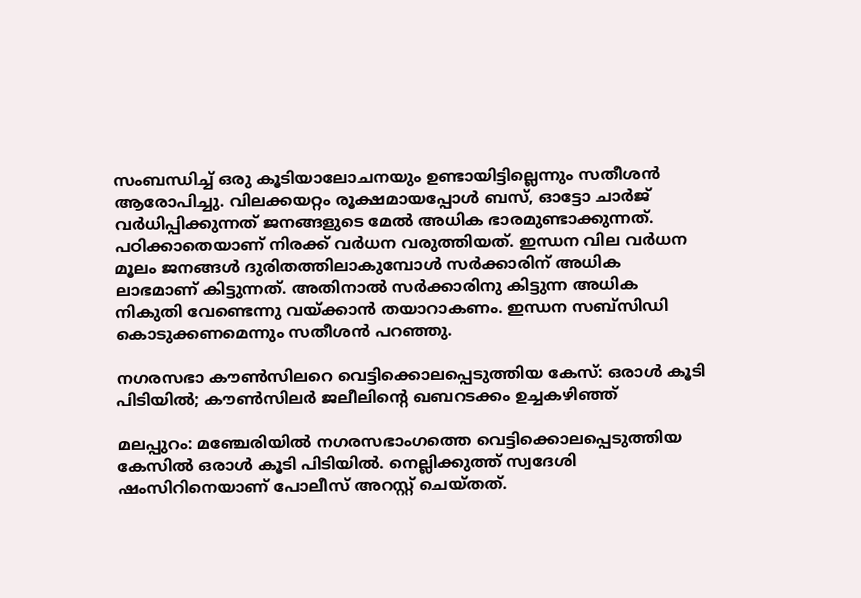സംബന്ധിച്ച് ഒരു കൂടിയാലോചനയും ഉണ്ടായിട്ടില്ലെന്നും സതീശന്‍ ആരോപിച്ചു. വിലക്കയറ്റം രൂക്ഷമായപ്പോള്‍ ബസ്, ഓട്ടോ ചാര്‍ജ് വര്‍ധിപ്പിക്കുന്നത് ജനങ്ങളുടെ മേല്‍ അധിക ഭാരമുണ്ടാക്കുന്നത്. പഠിക്കാതെയാണ് നിരക്ക് വര്‍ധന വരുത്തിയത്. ഇന്ധന വില വര്‍ധന മൂലം ജനങ്ങള്‍ ദുരിതത്തിലാകുമ്പോള്‍ സര്‍ക്കാരിന് അധിക ലാഭമാണ് കിട്ടുന്നത്. അതിനാല്‍ സര്‍ക്കാരിനു കിട്ടുന്ന അധിക നികുതി വേണ്ടെന്നു വയ്ക്കാന്‍ തയാറാകണം. ഇന്ധന സബ്‌സിഡി കൊടുക്കണമെന്നും സതീശന്‍ പറഞ്ഞു.

നഗരസഭാ കൗണ്‍സിലറെ വെട്ടിക്കൊലപ്പെടുത്തിയ കേസ്: ഒരാള്‍ കൂടി പിടിയില്‍; കൗണ്‍സിലര്‍ ജലീലിന്റെ ഖബറടക്കം ഉച്ചകഴിഞ്ഞ്

മലപ്പുറം: മഞ്ചേരിയില്‍ നഗരസഭാംഗത്തെ വെട്ടിക്കൊലപ്പെടുത്തിയ കേസില്‍ ഒരാള്‍ കൂടി പിടിയില്‍. നെല്ലിക്കുത്ത് സ്വദേശി ഷംസിറിനെയാണ് പോലീസ് അറസ്റ്റ് ചെയ്തത്.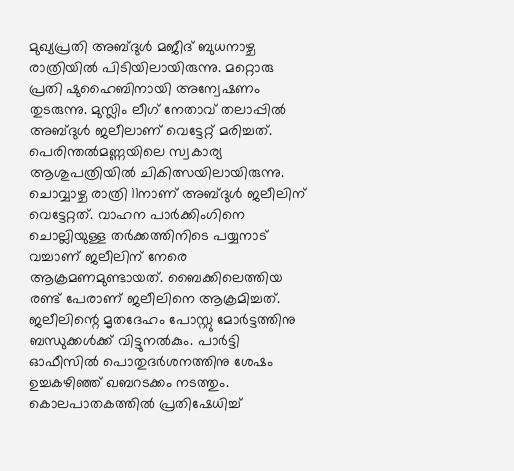മുഖ്യപ്രതി അബ്ദുള്‍ മജീദ് ബുധനാഴ്ച രാത്രിയില്‍ പിടിയിലായിരുന്നു. മറ്റൊരു പ്രതി ഷുഹൈബിനായി അന്വേഷണം തുടരുന്നു. മുസ്ലിം ലീഗ് നേതാവ് തലാപ്പില്‍ അബ്ദുള്‍ ജലീലാണ് വെട്ടേറ്റ് മരിച്ചത്. പെരിന്തല്‍മണ്ണയിലെ സ്വകാര്യ ആശുപത്രിയില്‍ ചികിത്സയിലായിരുന്നു. ചൊവ്വാഴ്ച രാത്രി 11നാണ് അബ്ദുള്‍ ജലീലിന് വെട്ടേറ്റത്. വാഹന പാര്‍ക്കിംഗിനെ ചൊല്ലിയുള്ള തര്‍ക്കത്തിനിടെ പയ്യനാട് വച്ചാണ് ജലീലിന് നേരെ ആക്രമണമുണ്ടായത്. ബൈക്കിലെത്തിയ രണ്ട് പേരാണ് ജലീലിനെ ആക്രമിച്ചത്. ജലീലിന്റെ മൃതദേഹം പോസ്റ്റു മോര്‍ട്ടത്തിനു ബന്ധുക്കള്‍ക്ക് വിട്ടുനല്‍കും. പാര്‍ട്ടി ഓഫീസില്‍ പൊതുദര്‍ശനത്തിനു ശേഷം ഉച്ചകഴിഞ്ഞ് ഖബറടക്കം നടത്തും. കൊലപാതകത്തില്‍ പ്രതിഷേധിച്ച്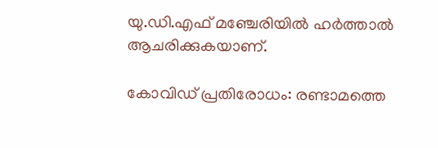യു.ഡി.എഫ് മഞ്ചേരിയില്‍ ഹര്‍ത്താല്‍ ആചരിക്കുകയാണ്.

കോവിഡ് പ്രതിരോധം: രണ്ടാമത്തെ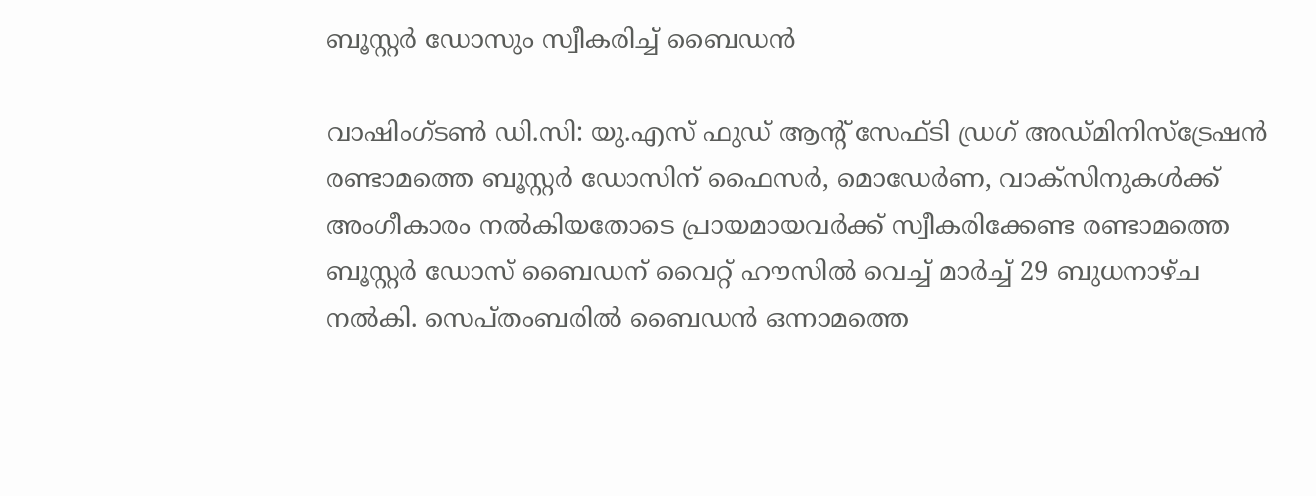ബൂസ്റ്റര്‍ ഡോസും സ്വീകരിച്ച് ബൈഡന്‍

വാഷിംഗ്ടണ്‍ ഡി.സി: യു.എസ് ഫുഡ് ആന്റ് സേഫ്ടി ഡ്രഗ് അഡ്മിനിസ്‌ട്രേഷന്‍ രണ്ടാമത്തെ ബൂസ്റ്റര്‍ ഡോസിന് ഫൈസര്‍, മൊഡേര്‍ണ, വാക്‌സിനുകള്‍ക്ക് അംഗീകാരം നല്‍കിയതോടെ പ്രായമായവര്‍ക്ക് സ്വീകരിക്കേണ്ട രണ്ടാമത്തെ ബൂസ്റ്റര്‍ ഡോസ് ബൈഡന് വൈറ്റ് ഹൗസില്‍ വെച്ച് മാര്‍ച്ച് 29 ബുധനാഴ്ച നല്‍കി. സെപ്തംബരില്‍ ബൈഡന്‍ ഒന്നാമത്തെ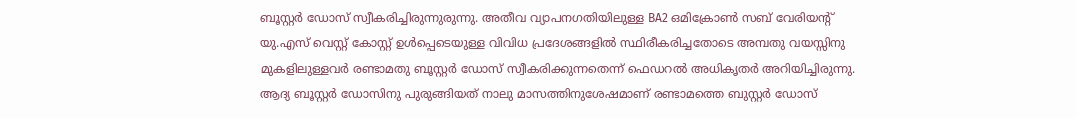ബൂസ്റ്റര്‍ ഡോസ് സ്വീകരിച്ചിരുന്നുരുന്നു. അതീവ വ്യാപനഗതിയിലുള്ള BA2 ഒമിക്രോണ്‍ സബ് വേരിയന്റ് യു.എസ് വെസ്റ്റ് കോസ്റ്റ് ഉള്‍പ്പെടെയുള്ള വിവിധ പ്രദേശങ്ങളില്‍ സ്ഥിരീകരിച്ചതോടെ അമ്പതു വയസ്സിനു മുകളിലുള്ളവര്‍ രണ്ടാമതു ബൂസ്റ്റര്‍ ഡോസ് സ്വീകരിക്കുന്നതെന്ന് ഫെഡറല്‍ അധികൃതര്‍ അറിയിച്ചിരുന്നു. ആദ്യ ബൂസ്റ്റര്‍ ഡോസിനു പുരുങ്ങിയത് നാലു മാസത്തിനുശേഷമാണ് രണ്ടാമത്തെ ബുസ്റ്റര്‍ ഡോസ്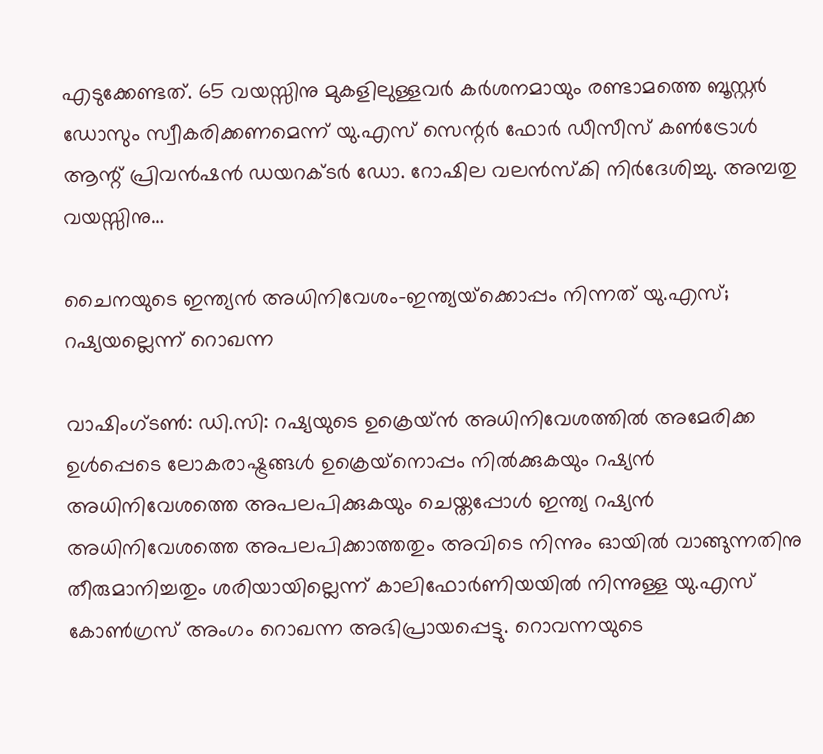എടുക്കേണ്ടത്. 65 വയസ്സിനു മുകളിലുള്ളവര്‍ കര്‍ശനമായും രണ്ടാമത്തെ ബൂസ്റ്റര്‍ ഡോസും സ്വീകരിക്കണമെന്ന് യു.എസ് സെന്റര്‍ ഫോര്‍ ഡീസീസ് കണ്‍ട്രോള്‍ ആന്റ് പ്രിവന്‍ഷന്‍ ഡയറക്ടര്‍ ഡോ. റോഷില വലന്‍സ്‌കി നിര്‍ദേശിച്ചു. അമ്പതു വയസ്സിനു…

ചൈനയുടെ ഇന്ത്യന്‍ അധിനിവേശം-ഇന്ത്യയ്‌ക്കൊപ്പം നിന്നത് യു.എസ്; റഷ്യയല്ലെന്ന് റൊഖന്ന

വാഷിംഗ്ടണ്‍: ഡി.സി: റഷ്യയുടെ ഉക്രെയ്ന്‍ അധിനിവേശത്തില്‍ അമേരിക്ക ഉള്‍പ്പെടെ ലോകരാഷ്ട്രങ്ങള്‍ ഉക്രെയ്‌നൊപ്പം നില്‍ക്കുകയും റഷ്യന്‍ അധിനിവേശത്തെ അപലപിക്കുകയും ചെയ്തപ്പോള്‍ ഇന്ത്യ റഷ്യന്‍ അധിനിവേശത്തെ അപലപിക്കാത്തതും അവിടെ നിന്നും ഓയില്‍ വാങ്ങുന്നതിനു തീരുമാനിച്ചതും ശരിയായില്ലെന്ന് കാലിഫോര്‍ണിയയില്‍ നിന്നുള്ള യു.എസ് കോണ്‍ഗ്രസ് അംഗം റൊഖന്ന അഭിപ്രായപ്പെട്ടു. റൊവന്നയുടെ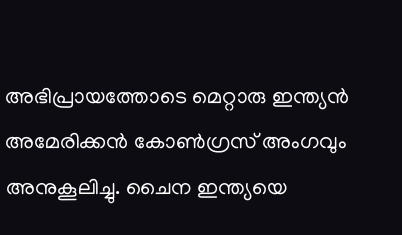അഭിപ്രായത്തോടെ മെറ്റാരു ഇന്ത്യന്‍ അമേരിക്കന്‍ കോണ്‍ഗ്രസ് അംഗവും അനുകൂലിച്ചു. ചൈന ഇന്ത്യയെ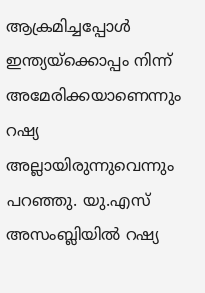ആക്രമിച്ചപ്പോള്‍ ഇന്ത്യയ്‌ക്കൊപ്പം നിന്ന് അമേരിക്കയാണെന്നും റഷ്യ അല്ലായിരുന്നുവെന്നും പറഞ്ഞു. യു.എസ് അസംബ്ലിയില്‍ റഷ്യ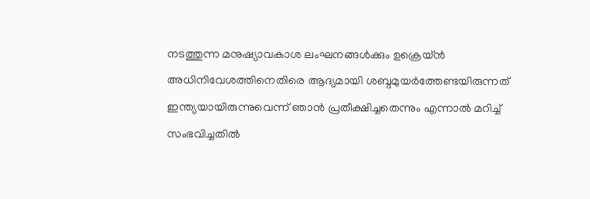നടത്തുന്ന മനുഷ്യാവകാശ ലംഘനങ്ങള്‍ക്കും ഉക്രെയ്ന്‍ അധിനിവേശത്തിനെതിരെ ആദ്യമായി ശബ്ദമുയര്‍ത്തേണ്ടയിരുന്നത് ഇന്ത്യയായിരുന്നുവെന്ന് ഞാന്‍ പ്രതീക്ഷിച്ചതെന്നും എന്നാല്‍ മറിച്ച് സംഭവിച്ചതില്‍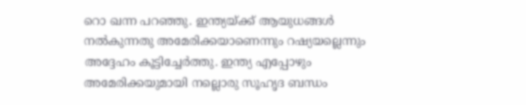റൊ ഖന്ന പറഞ്ഞു. ഇന്ത്യയ്ക്ക് ആയുധങ്ങള്‍ നല്‍കുന്നതു അമേരിക്കയാണെന്നും റഷ്യയല്ലെന്നും അദ്ദേഹം കൂട്ടിച്ചേര്‍ത്തു. ഇന്ത്യ എപ്പോഴും അമേരിക്കയുമായി നല്ലൊരു സൂഹൃദ ബന്ധം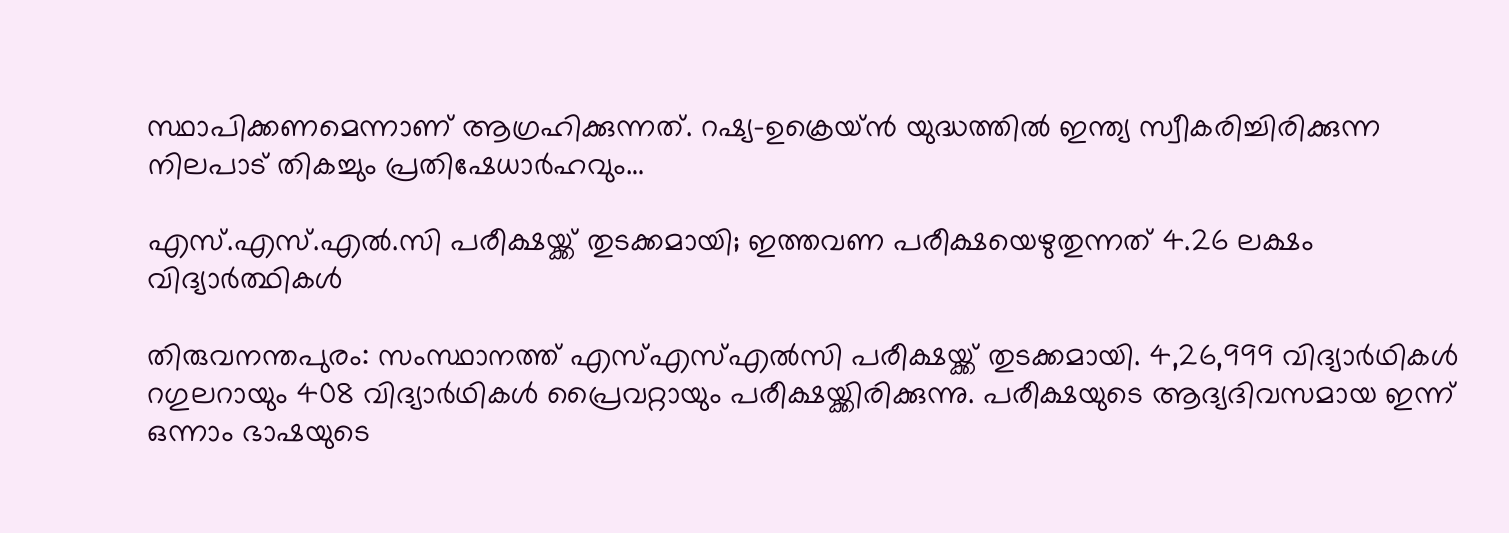സ്ഥാപിക്കണമെന്നാണ് ആഗ്രഹിക്കുന്നത്. റഷ്യ-ഉക്രെയ്ന്‍ യുദ്ധത്തില്‍ ഇന്ത്യ സ്വീകരിച്ചിരിക്കുന്ന നിലപാട് തികച്ചും പ്രതിഷേധാര്‍ഹവും…

എസ്.എസ്.എല്‍.സി പരീക്ഷയ്ക്ക് തുടക്കമായി; ഇത്തവണ പരീക്ഷയെഴുതുന്നത് 4.26 ലക്ഷം വിദ്യാര്‍ത്ഥികള്‍

തിരുവനന്തപുരം: സംസ്ഥാനത്ത് എസ്എസ്എല്‍സി പരീക്ഷയ്ക്ക് തുടക്കമായി. 4,26,999 വിദ്യാര്‍ഥികള്‍ റഗുലറായും 408 വിദ്യാര്‍ഥികള്‍ പ്രൈവറ്റായും പരീക്ഷയ്ക്കിരിക്കുന്നു. പരീക്ഷയുടെ ആദ്യദിവസമായ ഇന്ന് ഒന്നാം ഭാഷയുടെ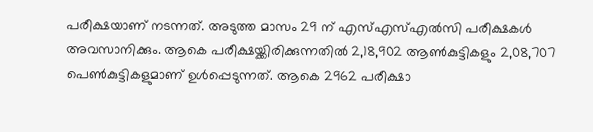പരീക്ഷയാണ് നടന്നത്. അടുത്ത മാസം 29 ന് എസ്എസ്എല്‍സി പരീക്ഷകള്‍ അവസാനിക്കും. ആകെ പരീക്ഷയ്ക്കിരിക്കുന്നതില്‍ 2,18,902 ആണ്‍കുട്ടികളും 2,08,707 പെണ്‍കുട്ടികളുമാണ് ഉള്‍പ്പെടുന്നത്. ആകെ 2962 പരീക്ഷാ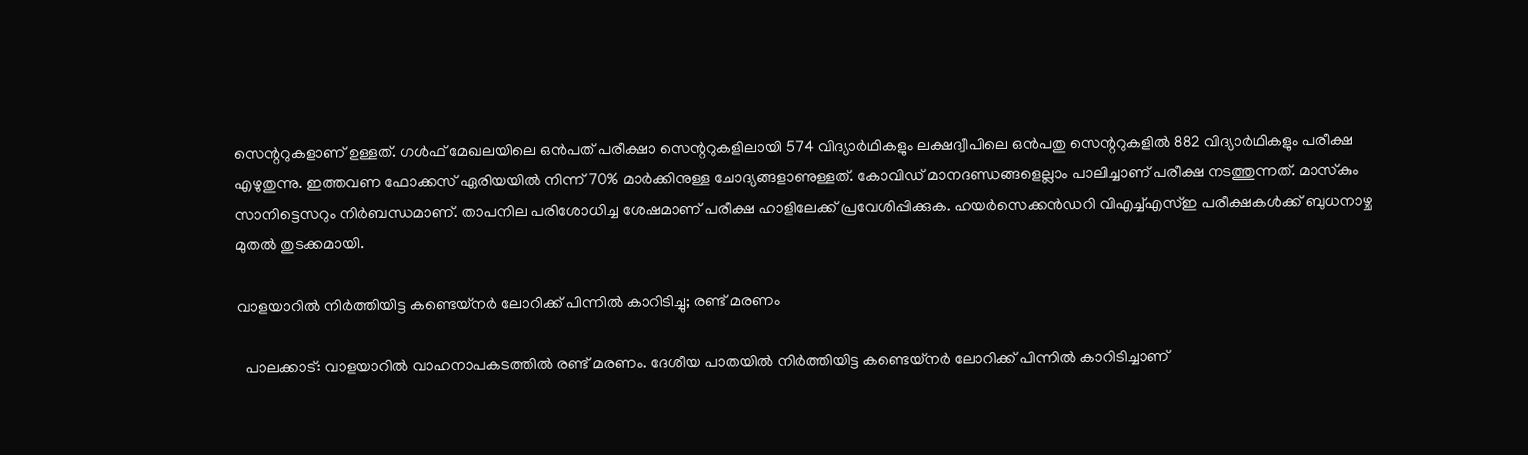സെന്ററുകളാണ് ഉള്ളത്. ഗള്‍ഫ് മേഖലയിലെ ഒന്‍പത് പരീക്ഷാ സെന്ററുകളിലായി 574 വിദ്യാര്‍ഥികളും ലക്ഷദ്വീപിലെ ഒന്‍പതു സെന്ററുകളില്‍ 882 വിദ്യാര്‍ഥികളും പരീക്ഷ എഴുതുന്നു. ഇത്തവണ ഫോക്കസ് ഏരിയയില്‍ നിന്ന് 70% മാര്‍ക്കിനുള്ള ചോദ്യങ്ങളാണുള്ളത്. കോവിഡ് മാനദണ്ഡങ്ങളെല്ലാം പാലിച്ചാണ് പരീക്ഷ നടത്തുന്നത്. മാസ്‌കും സാനിട്ടെസറും നിര്‍ബന്ധമാണ്. താപനില പരിശോധിച്ച ശേഷമാണ് പരീക്ഷ ഹാളിലേക്ക് പ്രവേശിപ്പിക്കുക. ഹയര്‍സെക്കന്‍ഡറി വിഎച്ച്എസ്ഇ പരീക്ഷകള്‍ക്ക് ബുധനാഴ്ച മുതല്‍ തുടക്കമായി.

വാളയാറില്‍ നിര്‍ത്തിയിട്ട കണ്ടെയ്‌നര്‍ ലോറിക്ക് പിന്നില്‍ കാറിടിച്ചു; രണ്ട് മരണം

  പാലക്കാട്: വാളയാറില്‍ വാഹനാപകടത്തില്‍ രണ്ട് മരണം. ദേശീയ പാതയില്‍ നിര്‍ത്തിയിട്ട കണ്ടെയ്നര്‍ ലോറിക്ക് പിന്നില്‍ കാറിടിച്ചാണ്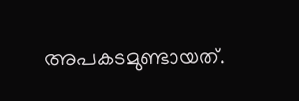അപകടമുണ്ടായത്.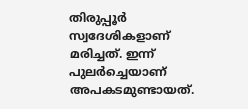തിരുപ്പൂര്‍ സ്വദേശികളാണ് മരിച്ചത്. ഇന്ന് പുലര്‍ച്ചെയാണ് അപകടമുണ്ടായത്.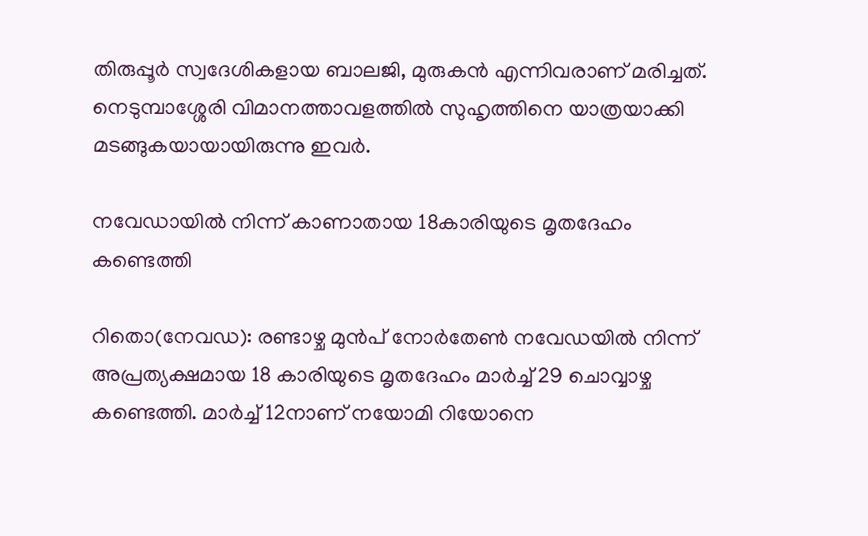തിരുപ്പൂര്‍ സ്വദേശികളായ ബാലജി, മുരുകന്‍ എന്നിവരാണ് മരിച്ചത്. നെടുമ്പാശ്ശേരി വിമാനത്താവളത്തില്‍ സുഹൃത്തിനെ യാത്രയാക്കി മടങ്ങുകയായായിരുന്നു ഇവര്‍.

നവേഡായില്‍ നിന്ന് കാണാതായ 18കാരിയുടെ മൃതദേഹം കണ്ടെത്തി

റിതൊ(നേവഡ): രണ്ടാഴ്ച മുന്‍പ് നോര്‍തേണ്‍ നവേഡയില്‍ നിന്ന് അപ്രത്യക്ഷമായ 18 കാരിയുടെ മൃതദേഹം മാര്‍ച്ച് 29 ചൊവ്വാഴ്ച കണ്ടെത്തി. മാര്‍ച്ച് 12നാണ് നയോമി റിയോനെ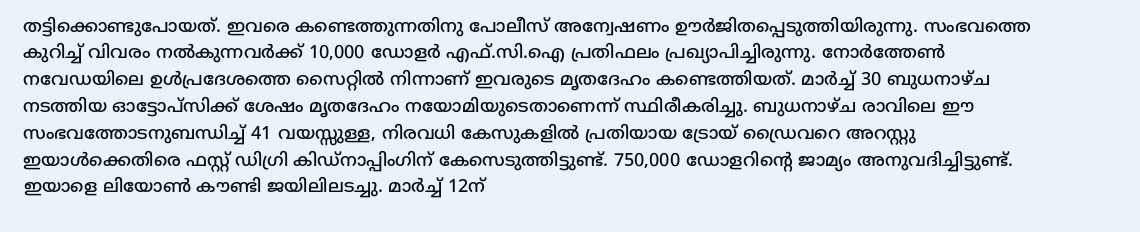തട്ടിക്കൊണ്ടുപോയത്. ഇവരെ കണ്ടെത്തുന്നതിനു പോലീസ് അന്വേഷണം ഊര്‍ജിതപ്പെടുത്തിയിരുന്നു. സംഭവത്തെ കുറിച്ച് വിവരം നല്‍കുന്നവര്‍ക്ക് 10,000 ഡോളര്‍ എഫ്.സി.ഐ പ്രതിഫലം പ്രഖ്യാപിച്ചിരുന്നു. നോര്‍ത്തേണ്‍ നവേഡയിലെ ഉള്‍പ്രദേശത്തെ സൈറ്റില്‍ നിന്നാണ് ഇവരുടെ മൃതദേഹം കണ്ടെത്തിയത്. മാര്‍ച്ച് 30 ബുധനാഴ്ച നടത്തിയ ഓട്ടോപ്‌സിക്ക് ശേഷം മൃതദേഹം നയോമിയുടെതാണെന്ന് സ്ഥിരീകരിച്ചു. ബുധനാഴ്ച രാവിലെ ഈ സംഭവത്തോടനുബന്ധിച്ച് 41 വയസ്സുള്ള, നിരവധി കേസുകളില്‍ പ്രതിയായ ട്രോയ് ഡ്രൈവറെ അറസ്റ്റു ഇയാള്‍ക്കെതിരെ ഫസ്റ്റ് ഡിഗ്രി കിഡ്‌നാപ്പിംഗിന് കേസെടുത്തിട്ടുണ്ട്. 750,000 ഡോളറിന്റെ ജാമ്യം അനുവദിച്ചിട്ടുണ്ട്. ഇയാളെ ലിയോണ്‍ കൗണ്ടി ജയിലിലടച്ചു. മാര്‍ച്ച് 12ന്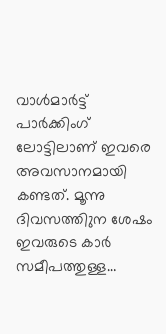വാള്‍മാര്‍ട്ട് പാര്‍ക്കിംഗ് ലോട്ടിലാണ് ഇവരെ അവസാനമായി കണ്ടത്. മൂന്നു ദിവസത്തിുന ശേഷം ഇവരുടെ കാര്‍ സമീപത്തുള്ള…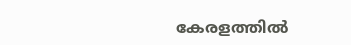കേരളത്തില്‍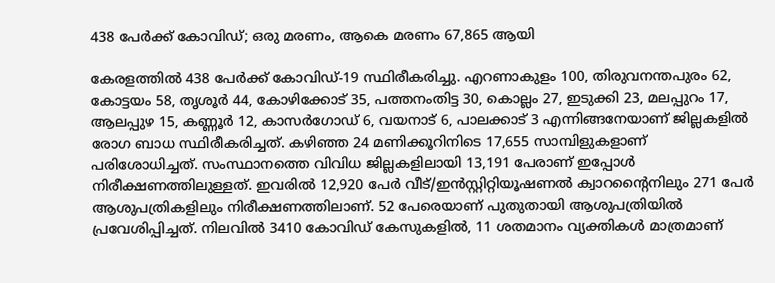438 പേര്‍ക്ക് കോവിഡ്; ഒരു മരണം, ആകെ മരണം 67,865 ആയി

കേരളത്തില്‍ 438 പേര്‍ക്ക് കോവിഡ്-19 സ്ഥിരീകരിച്ചു. എറണാകുളം 100, തിരുവനന്തപുരം 62, കോട്ടയം 58, തൃശൂര്‍ 44, കോഴിക്കോട് 35, പത്തനംതിട്ട 30, കൊല്ലം 27, ഇടുക്കി 23, മലപ്പുറം 17, ആലപ്പുഴ 15, കണ്ണൂര്‍ 12, കാസര്‍ഗോഡ് 6, വയനാട് 6, പാലക്കാട് 3 എന്നിങ്ങനേയാണ് ജില്ലകളില്‍ രോഗ ബാധ സ്ഥിരീകരിച്ചത്. കഴിഞ്ഞ 24 മണിക്കൂറിനിടെ 17,655 സാമ്പിളുകളാണ് പരിശോധിച്ചത്. സംസ്ഥാനത്തെ വിവിധ ജില്ലകളിലായി 13,191 പേരാണ് ഇപ്പോള്‍ നിരീക്ഷണത്തിലുള്ളത്. ഇവരില്‍ 12,920 പേര്‍ വീട്/ഇന്‍സ്റ്റിറ്റിയൂഷണല്‍ ക്വാറന്റൈനിലും 271 പേര്‍ ആശുപത്രികളിലും നിരീക്ഷണത്തിലാണ്. 52 പേരെയാണ് പുതുതായി ആശുപത്രിയില്‍ പ്രവേശിപ്പിച്ചത്. നിലവില്‍ 3410 കോവിഡ് കേസുകളില്‍, 11 ശതമാനം വ്യക്തികള്‍ മാത്രമാണ്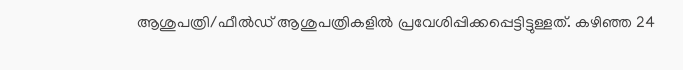ആശുപത്രി/ഫീല്‍ഡ് ആശുപത്രികളില്‍ പ്രവേശിപ്പിക്കപ്പെട്ടിട്ടുള്ളത്. കഴിഞ്ഞ 24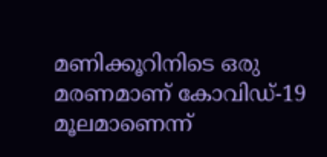മണിക്കൂറിനിടെ ഒരു മരണമാണ് കോവിഡ്-19 മൂലമാണെന്ന്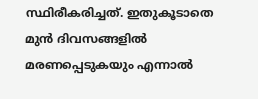സ്ഥിരീകരിച്ചത്. ഇതുകൂടാതെ മുന്‍ ദിവസങ്ങളില്‍ മരണപ്പെടുകയും എന്നാല്‍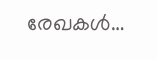രേഖകള്‍…